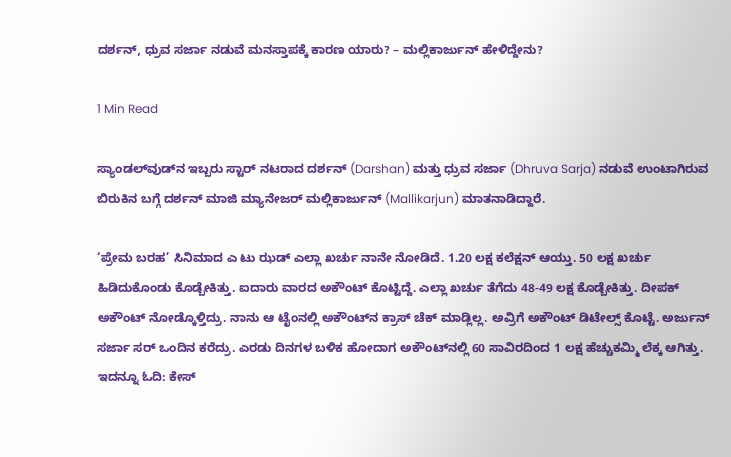ದರ್ಶನ್‌, ಧ್ರುವ ಸರ್ಜಾ ನಡುವೆ ಮನಸ್ತಾಪಕ್ಕೆ ಕಾರಣ ಯಾರು? – ಮಲ್ಲಿಕಾರ್ಜುನ್‌ ಹೇಳಿದ್ದೇನು?

1 Min Read

ಸ್ಯಾಂಡಲ್‌ವುಡ್‌ನ ಇಬ್ಬರು ಸ್ಟಾರ್‌ ನಟರಾದ ದರ್ಶನ್‌ (Darshan) ಮತ್ತು ಧ್ರುವ ಸರ್ಜಾ (Dhruva Sarja) ನಡುವೆ ಉಂಟಾಗಿರುವ ಬಿರುಕಿನ ಬಗ್ಗೆ ದರ್ಶನ್‌ ಮಾಜಿ ಮ್ಯಾನೇಜರ್‌ ಮಲ್ಲಿಕಾರ್ಜುನ್‌ (Mallikarjun) ಮಾತನಾಡಿದ್ದಾರೆ.

‘ಪ್ರೇಮ ಬರಹ’ ಸಿನಿಮಾದ ಎ ಟು ಝಡ್ ಎಲ್ಲಾ ಖರ್ಚು ನಾನೇ ನೋಡಿದೆ. 1.20 ಲಕ್ಷ ಕಲೆಕ್ಷನ್‌ ಆಯ್ತು. 50 ಲಕ್ಷ ಖರ್ಚು ಹಿಡಿದುಕೊಂಡು ಕೊಡ್ಬೇಕಿತ್ತು. ಐದಾರು ವಾರದ ಅಕೌಂಟ್ ಕೊಟ್ಟಿದ್ದೆ. ಎಲ್ಲಾ ಖರ್ಚು ತೆಗೆದು 48-49 ಲಕ್ಷ ಕೊಡ್ಬೇಕಿತ್ತು. ದೀಪಕ್ ಅಕೌಂಟ್ ನೋಡ್ಕೊಳ್ತಿದ್ರು. ನಾನು ಆ ಟೈಂನಲ್ಲಿ ಅಕೌಂಟ್‌ನ ಕ್ರಾಸ್ ಚೆಕ್ ಮಾಡ್ಲಿಲ್ಲ. ಅವ್ರಿಗೆ ಅಕೌಂಟ್ ಡಿಟೇಲ್ಸ್ ಕೊಟ್ಟೆ. ಅರ್ಜುನ್ ಸರ್ಜಾ ಸರ್ ಒಂದಿನ ಕರೆದ್ರು. ಎರಡು ದಿನಗಳ ಬಳಿಕ ಹೋದಾಗ ಅಕೌಂಟ್‌ನಲ್ಲಿ 60 ಸಾವಿರದಿಂದ 1 ಲಕ್ಷ ಹೆಚ್ಚುಕಮ್ಮಿ ಲೆಕ್ಕ ಆಗಿತ್ತು. ಇದನ್ನೂ ಓದಿ: ಕೇಸ್‌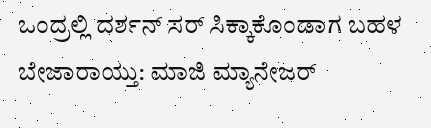ಒಂದ್ರಲ್ಲಿ ದರ್ಶನ್‌ ಸರ್‌ ಸಿಕ್ಕಾಕೊಂಡಾಗ ಬಹಳ ಬೇಜಾರಾಯ್ತು: ಮಾಜಿ ಮ್ಯಾನೇಜರ್‌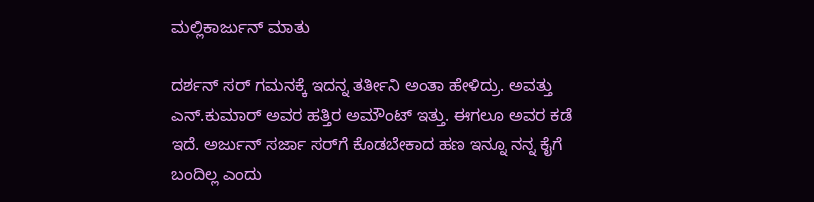ಮಲ್ಲಿಕಾರ್ಜುನ್‌ ಮಾತು

ದರ್ಶನ್ ಸರ್ ಗಮನಕ್ಕೆ ಇದನ್ನ ತರ್ತೀನಿ ಅಂತಾ ಹೇಳಿದ್ರು. ಅವತ್ತು ಎನ್.ಕುಮಾರ್ ಅವರ ಹತ್ತಿರ ಅಮೌಂಟ್ ಇತ್ತು. ಈಗಲೂ ಅವರ ಕಡೆ ಇದೆ. ಅರ್ಜುನ್ ಸರ್ಜಾ ಸರ್‌ಗೆ ಕೊಡಬೇಕಾದ ಹಣ ಇನ್ನೂ ನನ್ನ ಕೈಗೆ ಬಂದಿಲ್ಲ ಎಂದು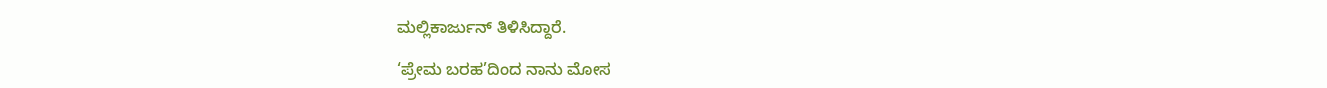ಮಲ್ಲಿಕಾರ್ಜುನ್‌ ತಿಳಿಸಿದ್ದಾರೆ.

‘ಪ್ರೇಮ ಬರಹ’ದಿಂದ ನಾನು ಮೋಸ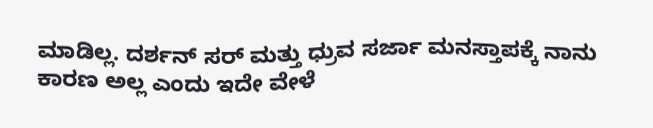ಮಾಡಿಲ್ಲ. ದರ್ಶನ್ ಸರ್‌ ಮತ್ತು ಧ್ರುವ‌ ಸರ್ಜಾ ಮನಸ್ತಾಪಕ್ಕೆ ನಾನು ಕಾರಣ ಅಲ್ಲ ಎಂದು ಇದೇ ವೇಳೆ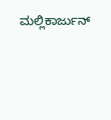ಮಲ್ಲಿಕಾರ್ಜುನ್‌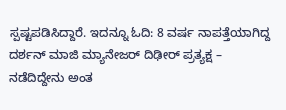ಸ್ಪಷ್ಟಪಡಿಸಿದ್ದಾರೆ. ಇದನ್ನೂ ಓದಿ: 8 ವರ್ಷ ನಾಪತ್ತೆಯಾಗಿದ್ದ ದರ್ಶನ್‌ ಮಾಜಿ ಮ್ಯಾನೇಜರ್‌ ದಿಢೀರ್‌ ಪ್ರತ್ಯಕ್ಷ – ನಡೆದಿದ್ದೇನು ಅಂತ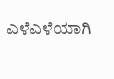ಎಳೆಎಳೆಯಾಗಿ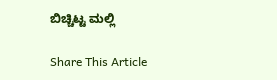ಬಿಚ್ಚಿಟ್ಟ ಮಲ್ಲಿ

Share This Article